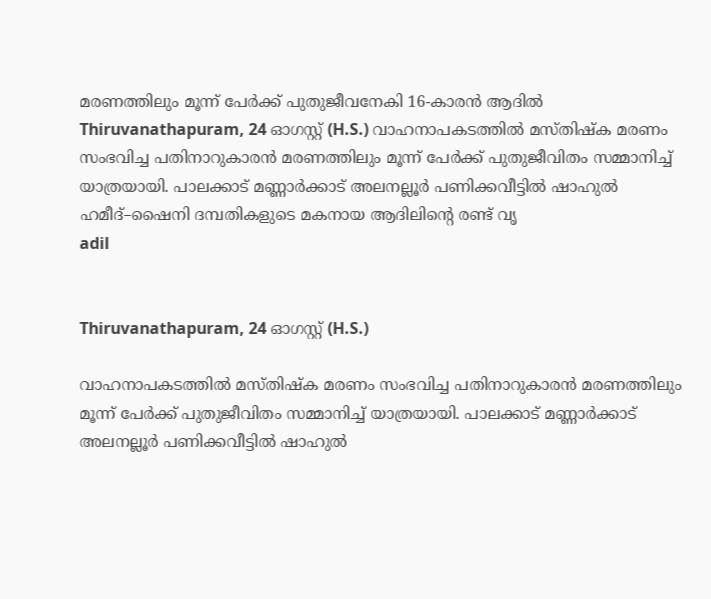മരണത്തിലും മൂന്ന് പേർക്ക് പുതുജീവനേകി 16-കാരൻ ആദിൽ
Thiruvanathapuram, 24 ഓഗസ്റ്റ് (H.S.) വാഹനാപകടത്തിൽ മസ്തിഷ്ക മരണം സംഭവിച്ച പതിനാറുകാരൻ മരണത്തിലും മൂന്ന് പേർക്ക് പുതുജീവിതം സമ്മാനിച്ച് യാത്രയായി. പാലക്കാട് മണ്ണാർക്കാട് അലനല്ലൂർ പണിക്കവീട്ടിൽ ഷാഹുൽ ഹമീദ്–ഷൈനി ദമ്പതികളുടെ മകനായ ആദിലിന്റെ രണ്ട് വൃ
adil


Thiruvanathapuram, 24 ഓഗസ്റ്റ് (H.S.)

വാഹനാപകടത്തിൽ മസ്തിഷ്ക മരണം സംഭവിച്ച പതിനാറുകാരൻ മരണത്തിലും മൂന്ന് പേർക്ക് പുതുജീവിതം സമ്മാനിച്ച് യാത്രയായി. പാലക്കാട് മണ്ണാർക്കാട് അലനല്ലൂർ പണിക്കവീട്ടിൽ ഷാഹുൽ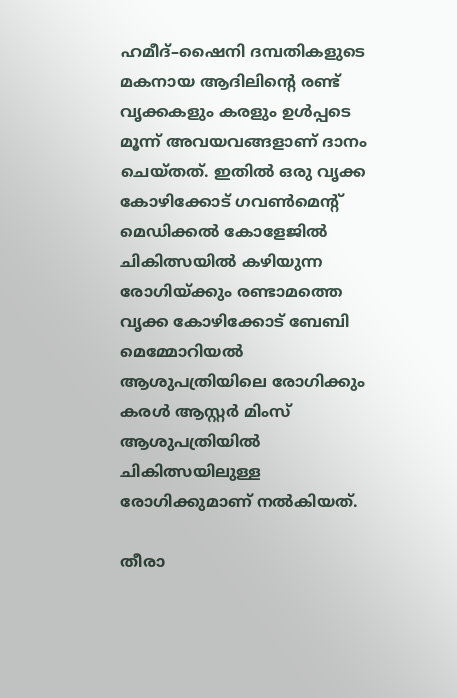ഹമീദ്–ഷൈനി ദമ്പതികളുടെ മകനായ ആദിലിന്റെ രണ്ട് വൃക്കകളും കരളും ഉൾപ്പടെ മൂന്ന് അവയവങ്ങളാണ് ദാനം ചെയ്തത്. ഇതിൽ ഒരു വൃക്ക കോഴിക്കോട് ഗവൺമെന്റ് മെഡിക്കൽ കോളേജിൽ ചികിത്സയിൽ കഴിയുന്ന രോഗിയ്ക്കും രണ്ടാമത്തെ വൃക്ക കോഴിക്കോട് ബേബി മെമ്മോറിയൽ ആശുപത്രിയിലെ രോഗിക്കും കരൾ ആസ്റ്റർ മിംസ് ആശുപത്രിയിൽ ചികിത്സയിലുള്ള രോഗിക്കുമാണ് നൽകിയത്.

തീരാ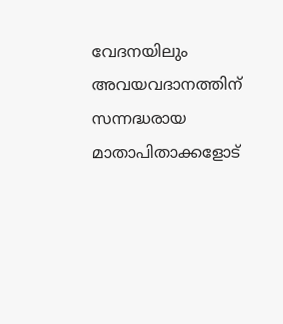വേദനയിലും അവയവദാനത്തിന് സന്നദ്ധരായ മാതാപിതാക്കളോട്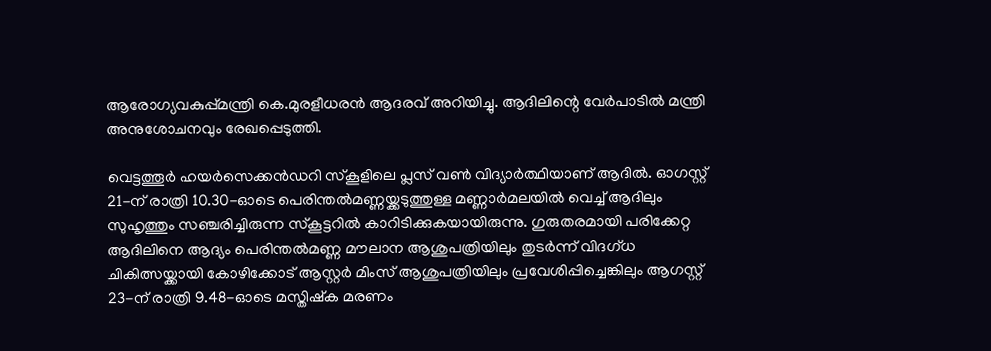ആരോഗ്യവകുപ്പ്മന്ത്രി കെ.മുരളീധരൻ ആദരവ് അറിയിച്ചു. ആദിലിന്റെ വേർപാടിൽ മന്ത്രി അനുശോചനവും രേഖപ്പെടുത്തി.

വെട്ടത്തൂർ ഹയർസെക്കൻഡറി സ്കൂളിലെ പ്ലസ് വൺ വിദ്യാർത്ഥിയാണ് ആദിൽ. ഓഗസ്റ്റ് 21-ന് രാത്രി 10.30-ഓടെ പെരിന്തൽമണ്ണയ്ക്കടുത്തുള്ള മണ്ണാർമലയിൽ വെച്ച് ആദിലും സുഹൃത്തും സഞ്ചരിച്ചിരുന്ന സ്കൂട്ടറിൽ കാറിടിക്കുകയായിരുന്നു. ഗുരുതരമായി പരിക്കേറ്റ ആദിലിനെ ആദ്യം പെരിന്തൽമണ്ണ മൗലാന ആശുപത്രിയിലും തുടർന്ന് വിദഗ്ധ ചികിത്സയ്ക്കായി കോഴിക്കോട് ആസ്റ്റർ മിംസ് ആശുപത്രിയിലും പ്രവേശിപ്പിച്ചെങ്കിലും ആഗസ്റ്റ് 23-ന് രാത്രി 9.48-ഓടെ മസ്തിഷ്ക മരണം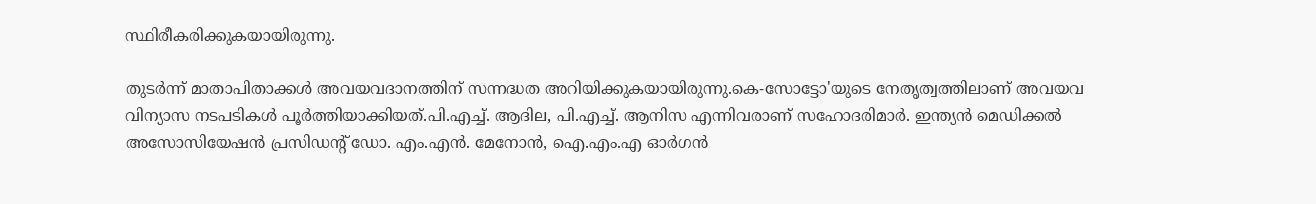സ്ഥിരീകരിക്കുകയായിരുന്നു.

തുടർന്ന് മാതാപിതാക്കൾ അവയവദാനത്തിന് സന്നദ്ധത അറിയിക്കുകയായിരുന്നു.കെ-സോട്ടോ'യുടെ നേതൃത്വത്തിലാണ് അവയവ വിന്യാസ നടപടികൾ പൂർത്തിയാക്കിയത്.പി.എച്ച്. ആദില, പി.എച്ച്. ആനിസ എന്നിവരാണ് സഹോദരിമാർ. ഇന്ത്യൻ മെഡിക്കൽ അസോസിയേഷൻ പ്രസിഡന്റ് ഡോ. എം.എൻ. മേനോൻ, ഐ.എം.എ ഓർഗൻ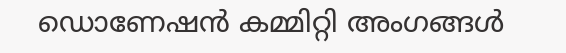ഡൊണേഷൻ കമ്മിറ്റി അംഗങ്ങൾ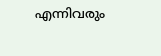എന്നിവരും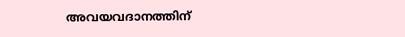അവയവദാനത്തിന്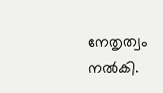നേതൃത്വം നൽകി.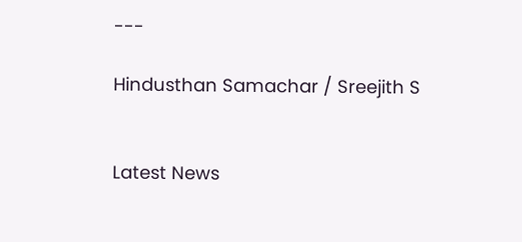---

Hindusthan Samachar / Sreejith S


Latest News